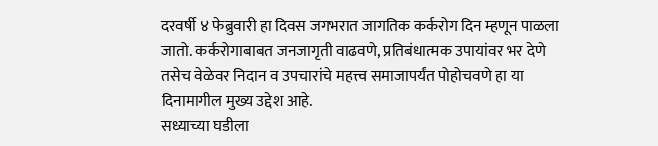दरवर्षी ४ फेब्रुवारी हा दिवस जगभरात जागतिक कर्करोग दिन म्हणून पाळला जातो. कर्करोगाबाबत जनजागृती वाढवणे, प्रतिबंधात्मक उपायांवर भर देणे तसेच वेळेवर निदान व उपचारांचे महत्त्व समाजापर्यंत पोहोचवणे हा या दिनामागील मुख्य उद्देश आहे.
सध्याच्या घडीला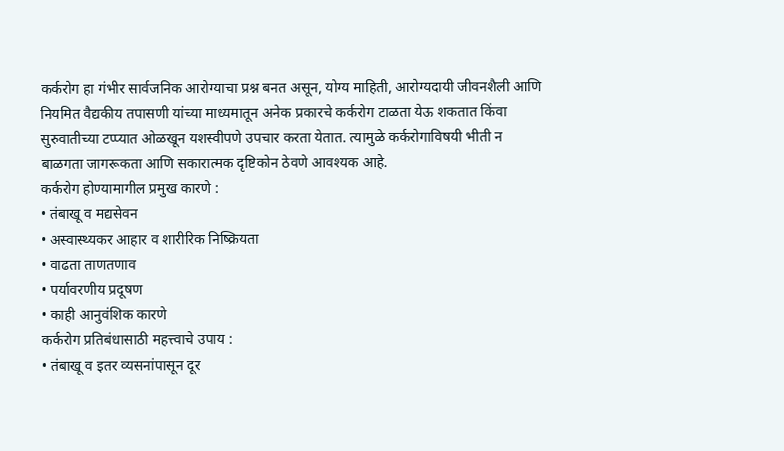कर्करोग हा गंभीर सार्वजनिक आरोग्याचा प्रश्न बनत असून, योग्य माहिती, आरोग्यदायी जीवनशैली आणि नियमित वैद्यकीय तपासणी यांच्या माध्यमातून अनेक प्रकारचे कर्करोग टाळता येऊ शकतात किंवा सुरुवातीच्या टप्प्यात ओळखून यशस्वीपणे उपचार करता येतात. त्यामुळे कर्करोगाविषयी भीती न बाळगता जागरूकता आणि सकारात्मक दृष्टिकोन ठेवणे आवश्यक आहे.
कर्करोग होण्यामागील प्रमुख कारणे :
• तंबाखू व मद्यसेवन
• अस्वास्थ्यकर आहार व शारीरिक निष्क्रियता
• वाढता ताणतणाव
• पर्यावरणीय प्रदूषण
• काही आनुवंशिक कारणे
कर्करोग प्रतिबंधासाठी महत्त्वाचे उपाय :
• तंबाखू व इतर व्यसनांपासून दूर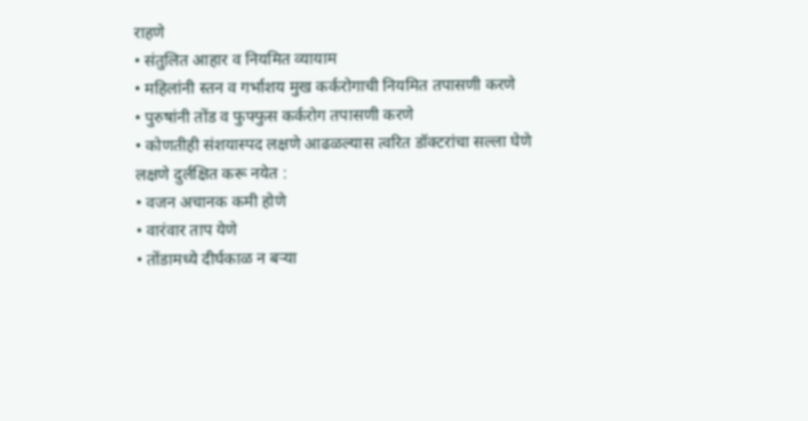राहणे
• संतुलित आहार व नियमित व्यायाम
• महिलांनी स्तन व गर्भाशय मुख कर्करोगाची नियमित तपासणी करणे
• पुरुषांनी तोंड व फुफ्फुस कर्करोग तपासणी करणे
• कोणतीही संशयास्पद लक्षणे आढळल्यास त्वरित डॉक्टरांचा सल्ला घेणे
लक्षणे दुर्लक्षित करू नयेत :
• वजन अचानक कमी होणे
• वारंवार ताप येणे
• तोंडामध्ये दीर्घकाळ न बऱ्या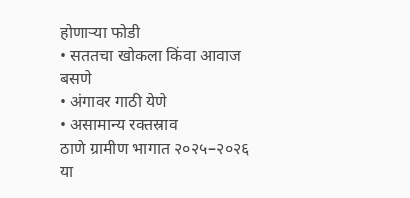होणाऱ्या फोडी
• सततचा खोकला किंवा आवाज बसणे
• अंगावर गाठी येणे
• असामान्य रक्तस्राव
ठाणे ग्रामीण भागात २०२५–२०२६ या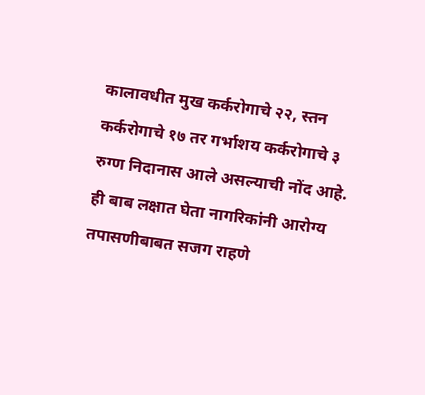कालावधीत मुख कर्करोगाचे २२, स्तन कर्करोगाचे १७ तर गर्भाशय कर्करोगाचे ३ रुग्ण निदानास आले असल्याची नोंद आहे. ही बाब लक्षात घेता नागरिकांनी आरोग्य तपासणीबाबत सजग राहणे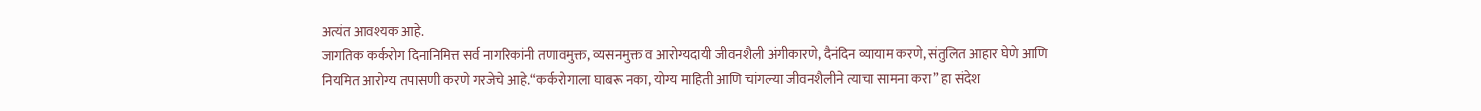अत्यंत आवश्यक आहे.
जागतिक कर्करोग दिनानिमित्त सर्व नागरिकांनी तणावमुक्त, व्यसनमुक्त व आरोग्यदायी जीवनशैली अंगीकारणे, दैनंदिन व्यायाम करणे, संतुलित आहार घेणे आणि नियमित आरोग्य तपासणी करणे गरजेचे आहे.“कर्करोगाला घाबरू नका, योग्य माहिती आणि चांगल्या जीवनशैलीने त्याचा सामना करा” हा संदेश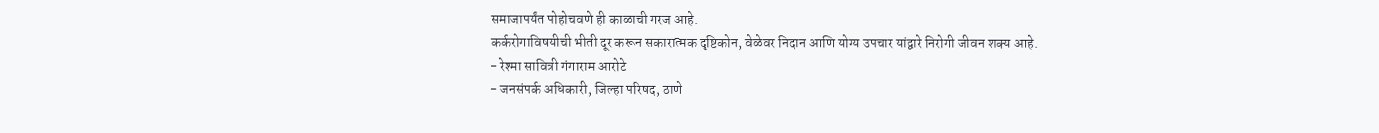समाजापर्यंत पोहोचवणे ही काळाची गरज आहे.
कर्करोगाविषयीची भीती दूर करून सकारात्मक दृष्टिकोन, वेळेवर निदान आणि योग्य उपचार यांद्वारे निरोगी जीवन शक्य आहे.
- रेश्मा सावित्री गंगाराम आरोटे
- जनसंपर्क अधिकारी, जिल्हा परिषद, ठाणे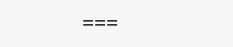===